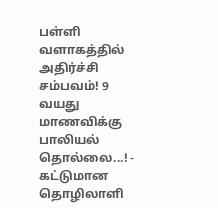பள்ளி வளாகத்தில் அதிர்ச்சி சம்பவம்! 9 வயது மாணவிக்கு பாலியல் தொல்லை...! - கட்டுமான தொழிலாளி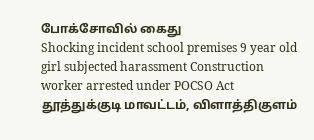போக்சோவில் கைது
Shocking incident school premises 9 year old girl subjected harassment Construction worker arrested under POCSO Act
தூத்துக்குடி மாவட்டம், விளாத்திகுளம்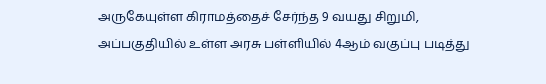அருகேயுள்ள கிராமத்தைச் சேர்ந்த 9 வயது சிறுமி, அப்பகுதியில் உள்ள அரசு பள்ளியில் 4ஆம் வகுப்பு படித்து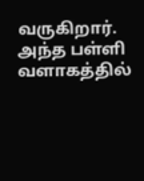வருகிறார். அந்த பள்ளி வளாகத்தில்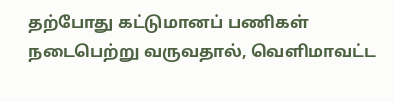தற்போது கட்டுமானப் பணிகள் நடைபெற்று வருவதால், வெளிமாவட்ட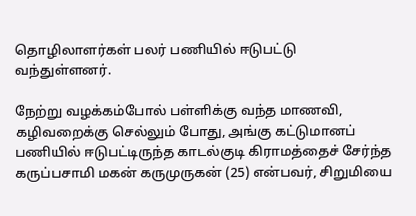தொழிலாளர்கள் பலர் பணியில் ஈடுபட்டு வந்துள்ளனர்.

நேற்று வழக்கம்போல் பள்ளிக்கு வந்த மாணவி, கழிவறைக்கு செல்லும் போது, அங்கு கட்டுமானப் பணியில் ஈடுபட்டிருந்த காடல்குடி கிராமத்தைச் சேர்ந்த கருப்பசாமி மகன் கருமுருகன் (25) என்பவர், சிறுமியை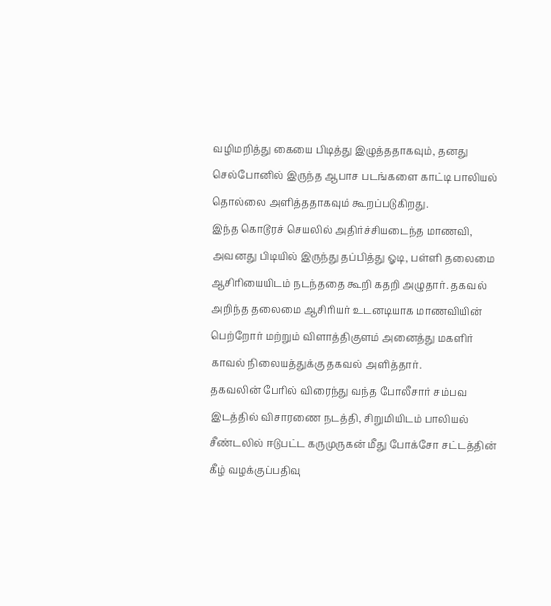வழிமறித்து கையை பிடித்து இழுத்ததாகவும், தனது செல்போனில் இருந்த ஆபாச படங்களை காட்டி பாலியல் தொல்லை அளித்ததாகவும் கூறப்படுகிறது.
இந்த கொடூரச் செயலில் அதிர்ச்சியடைந்த மாணவி, அவனது பிடியில் இருந்து தப்பித்து ஓடி, பள்ளி தலைமை ஆசிரியையிடம் நடந்ததை கூறி கதறி அழுதார். தகவல் அறிந்த தலைமை ஆசிரியர் உடனடியாக மாணவியின் பெற்றோர் மற்றும் விளாத்திகுளம் அனைத்து மகளிர் காவல் நிலையத்துக்கு தகவல் அளித்தார்.
தகவலின் பேரில் விரைந்து வந்த போலீசார் சம்பவ இடத்தில் விசாரணை நடத்தி, சிறுமியிடம் பாலியல் சீண்டலில் ஈடுபட்ட கருமுருகன் மீது போக்சோ சட்டத்தின் கீழ் வழக்குப்பதிவு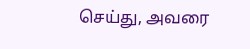செய்து, அவரை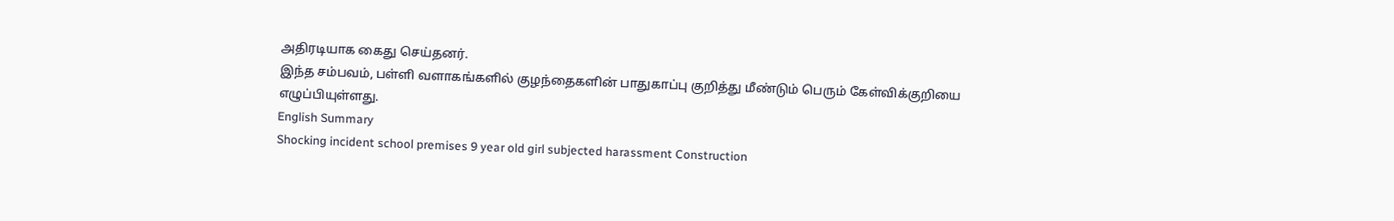அதிரடியாக கைது செய்தனர்.
இந்த சம்பவம், பள்ளி வளாகங்களில் குழந்தைகளின் பாதுகாப்பு குறித்து மீண்டும் பெரும் கேள்விக்குறியை எழுப்பியுள்ளது.
English Summary
Shocking incident school premises 9 year old girl subjected harassment Construction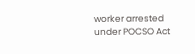worker arrested under POCSO Act